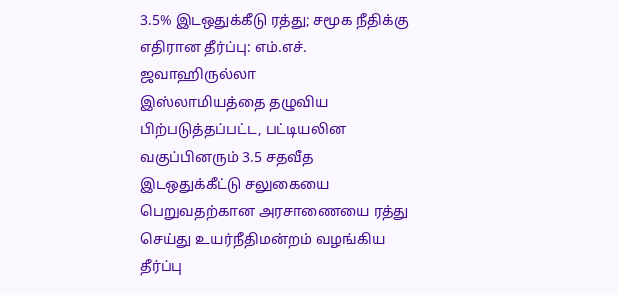3.5% இடஒதுக்கீடு ரத்து; சமூக நீதிக்கு எதிரான தீர்ப்பு: எம்.எச். ஜவாஹிருல்லா
இஸ்லாமியத்தை தழுவிய பிற்படுத்தப்பட்ட, பட்டியலின வகுப்பினரும் 3.5 சதவீத இடஒதுக்கீட்டு சலுகையை பெறுவதற்கான அரசாணையை ரத்து செய்து உயர்நீதிமன்றம் வழங்கிய தீர்ப்பு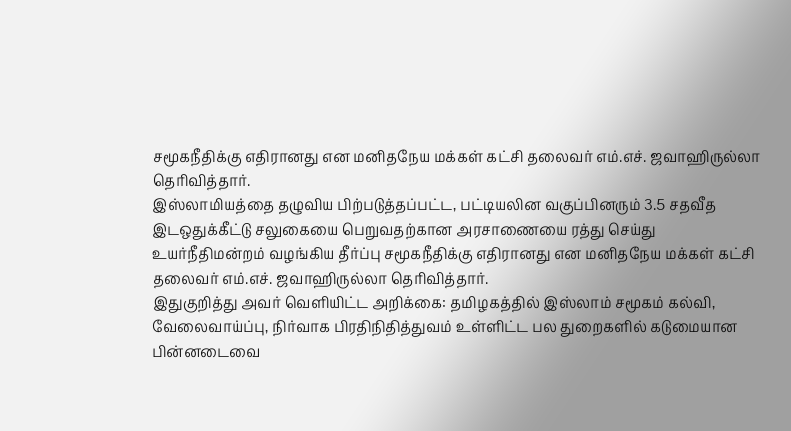சமூகநீதிக்கு எதிரானது என மனிதநேய மக்கள் கட்சி தலைவர் எம்.எச். ஜவாஹிருல்லா தெரிவித்தார்.
இஸ்லாமியத்தை தழுவிய பிற்படுத்தப்பட்ட, பட்டியலின வகுப்பினரும் 3.5 சதவீத இடஒதுக்கீட்டு சலுகையை பெறுவதற்கான அரசாணையை ரத்து செய்து உயர்நீதிமன்றம் வழங்கிய தீர்ப்பு சமூகநீதிக்கு எதிரானது என மனிதநேய மக்கள் கட்சி தலைவர் எம்.எச். ஜவாஹிருல்லா தெரிவித்தார்.
இதுகுறித்து அவர் வெளியிட்ட அறிக்கை: தமிழகத்தில் இஸ்லாம் சமூகம் கல்வி, வேலைவாய்ப்பு, நிர்வாக பிரதிநிதித்துவம் உள்ளிட்ட பல துறைகளில் கடுமையான பின்னடைவை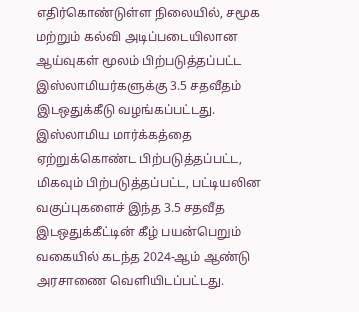எதிர்கொண்டுள்ள நிலையில், சமூக மற்றும் கல்வி அடிப்படையிலான ஆய்வுகள் மூலம் பிற்படுத்தப்பட்ட இஸ்லாமியர்களுக்கு 3.5 சதவீதம் இடஒதுக்கீடு வழங்கப்பட்டது.
இஸ்லாமிய மார்க்கத்தை ஏற்றுக்கொண்ட பிற்படுத்தப்பட்ட, மிகவும் பிற்படுத்தப்பட்ட, பட்டியலின வகுப்புகளைச் இந்த 3.5 சதவீத இடஒதுக்கீட்டின் கீழ் பயன்பெறும் வகையில் கடந்த 2024-ஆம் ஆண்டு அரசாணை வெளியிடப்பட்டது.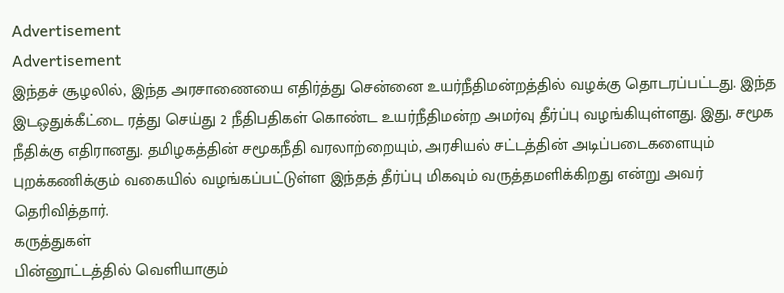Advertisement
Advertisement
இந்தச் சூழலில், இந்த அரசாணையை எதிர்த்து சென்னை உயர்நீதிமன்றத்தில் வழக்கு தொடரப்பட்டது. இந்த இடஒதுக்கீட்டை ரத்து செய்து 2 நீதிபதிகள் கொண்ட உயர்நீதிமன்ற அமர்வு தீர்ப்பு வழங்கியுள்ளது. இது, சமூக நீதிக்கு எதிரானது. தமிழகத்தின் சமூகநீதி வரலாற்றையும், அரசியல் சட்டத்தின் அடிப்படைகளையும் புறக்கணிக்கும் வகையில் வழங்கப்பட்டுள்ள இந்தத் தீர்ப்பு மிகவும் வருத்தமளிக்கிறது என்று அவர் தெரிவித்தார்.
கருத்துகள்
பின்னூட்டத்தில் வெளியாகும்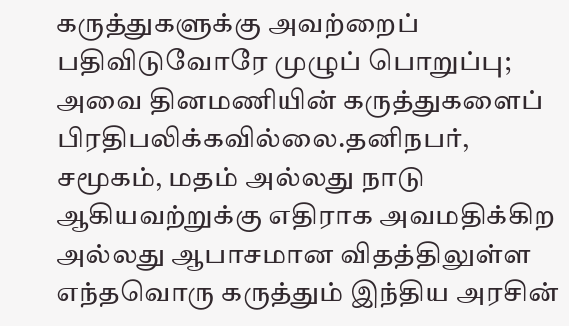கருத்துகளுக்கு அவற்றைப் பதிவிடுவோரே முழுப் பொறுப்பு; அவை தினமணியின் கருத்துகளைப் பிரதிபலிக்கவில்லை.தனிநபர், சமூகம், மதம் அல்லது நாடு ஆகியவற்றுக்கு எதிராக அவமதிக்கிற அல்லது ஆபாசமான விதத்திலுள்ள எந்தவொரு கருத்தும் இந்திய அரசின்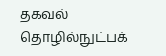தகவல் தொழில்நுட்பக்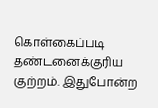கொள்கைப்படி தண்டனைக்குரிய குற்றம். இதுபோன்ற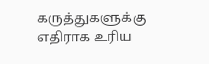கருத்துகளுக்கு எதிராக உரிய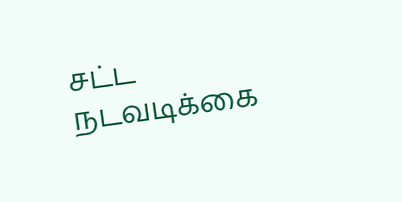சட்ட நடவடிக்கை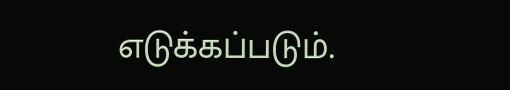எடுக்கப்படும்.